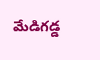మేడిగడ్డ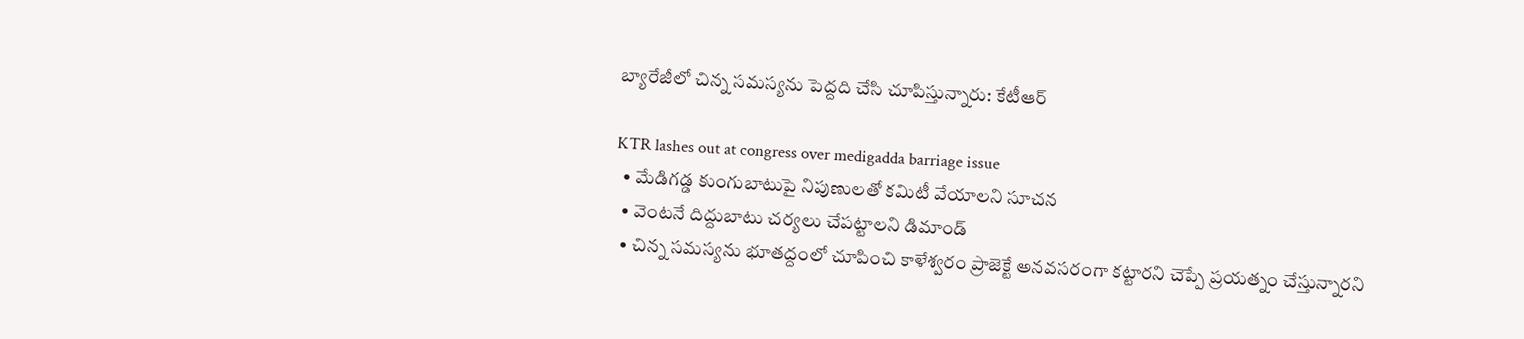బ్యారేజీలో చిన్న సమస్యను పెద్దది చేసి చూపిస్తున్నారు: కేటీఆర్

KTR lashes out at congress over medigadda barriage issue
  • మేడిగడ్డ కుంగుబాటుపై నిపుణులతో కమిటీ వేయాలని సూచన
  • వెంటనే దిద్దుబాటు చర్యలు చేపట్టాలని డిమాండ్
  • చిన్న సమస్యను భూతద్దంలో చూపించి కాళేశ్వరం ప్రాజెక్టే అనవసరంగా కట్టారని చెప్పే ప్రయత్నం చేస్తున్నారని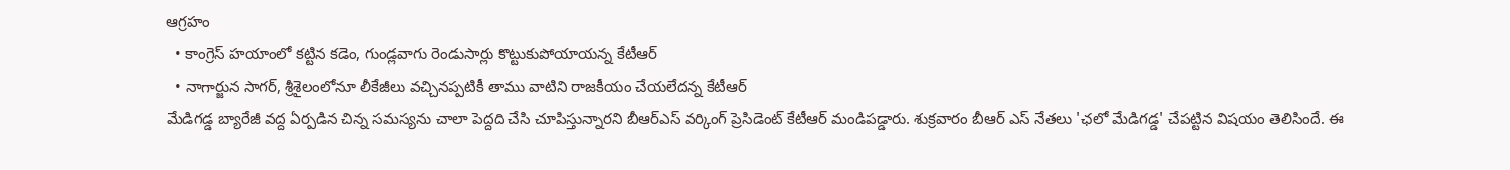ఆగ్రహం
  • కాంగ్రెస్ హయాంలో కట్టిన కడెం, గుండ్లవాగు రెండుసార్లు కొట్టుకుపోయాయన్న కేటీఆర్
  • నాగార్జున సాగర్, శ్రీశైలంలోనూ లీకేజీలు వచ్చినప్పటికీ తాము వాటిని రాజకీయం చేయలేదన్న కేటీఆర్
మేడిగడ్డ బ్యారేజీ వద్ద ఏర్పడిన చిన్న సమస్యను చాలా పెద్దది చేసి చూపిస్తున్నారని బీఆర్ఎస్ వర్కింగ్ ప్రెసిడెంట్ కేటీఆర్ మండిపడ్డారు. శుక్రవారం బీఆర్ ఎస్ నేతలు 'ఛలో మేడిగడ్డ' చేపట్టిన విషయం తెలిసిందే. ఈ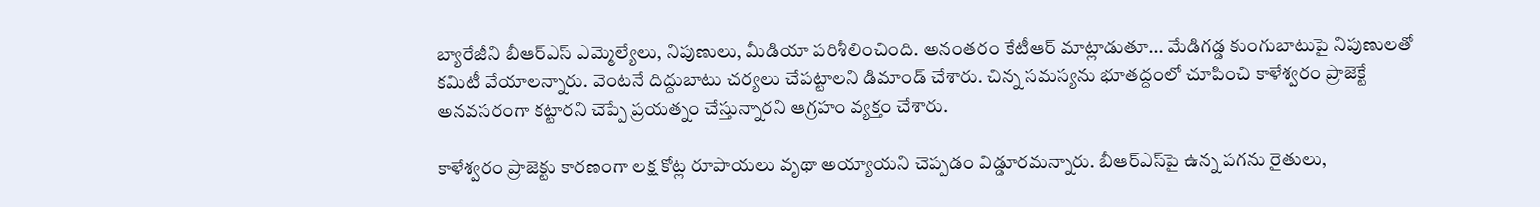బ్యారేజీని బీఆర్ఎస్ ఎమ్మెల్యేలు, నిపుణులు, మీడియా పరిశీలించింది. అనంతరం కేటీఆర్ మాట్లాడుతూ... మేడిగడ్డ కుంగుబాటుపై నిపుణులతో కమిటీ వేయాలన్నారు. వెంటనే దిద్దుబాటు చర్యలు చేపట్టాలని డిమాండ్ చేశారు. చిన్న సమస్యను భూతద్దంలో చూపించి కాళేశ్వరం ప్రాజెక్టే అనవసరంగా కట్టారని చెప్పే ప్రయత్నం చేస్తున్నారని ఆగ్రహం వ్యక్తం చేశారు.

కాళేశ్వరం ప్రాజెక్టు కారణంగా లక్ష కోట్ల రూపాయలు వృథా అయ్యాయని చెప్పడం విడ్డూరమన్నారు. బీఆర్ఎస్‌పై ఉన్న పగను రైతులు,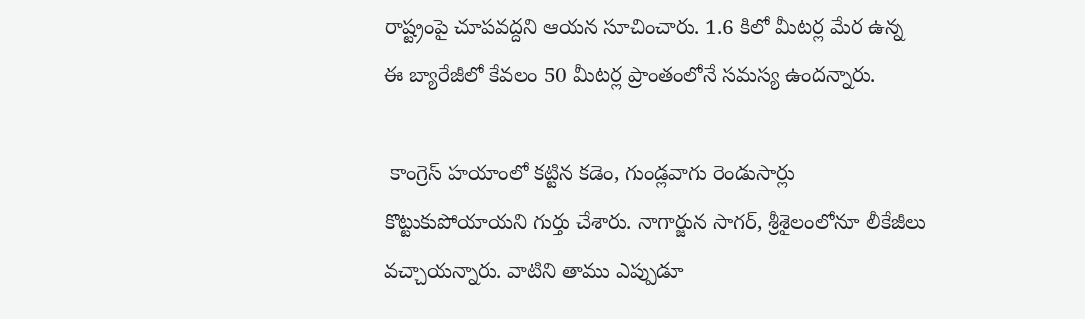రాష్ట్రంపై చూపవద్దని ఆయన సూచించారు. 1.6 కిలో మీటర్ల మేర ఉన్న ఈ బ్యారేజీలో కేవలం 50 మీటర్ల ప్రాంతంలోనే సమస్య ఉందన్నారు.

 కాంగ్రెస్ హయాంలో కట్టిన కడెం, గుండ్లవాగు రెండుసార్లు కొట్టుకుపోయాయని గుర్తు చేశారు. నాగార్జున సాగర్, శ్రీశైలంలోనూ లీకేజీలు వచ్చాయన్నారు. వాటిని తాము ఎప్పుడూ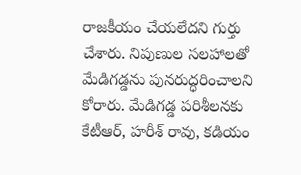రాజకీయం చేయలేదని గుర్తు చేశారు. నిపుణుల సలహాలతో మేడిగడ్డను పునరుద్ధరించాలని కోరారు. మేడిగ‌డ్డ ప‌రిశీల‌న‌కు కేటీఆర్, హ‌రీశ్ రావు, క‌డియం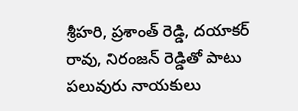శ్రీహ‌రి, ప్ర‌శాంత్ రెడ్డి, ద‌యాక‌ర్ రావు, నిరంజ‌న్ రెడ్డితో పాటు ప‌లువురు నాయ‌కులు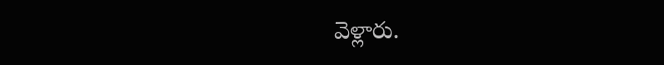వెళ్లారు.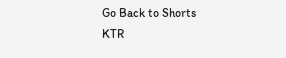Go Back to Shorts
KTR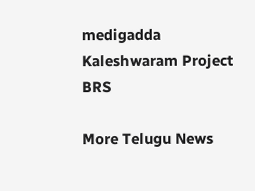medigadda
Kaleshwaram Project
BRS

More Telugu News